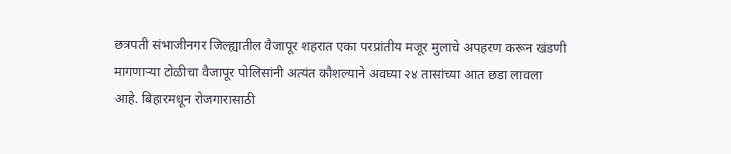छत्रपती संभाजीनगर जिल्ह्यातील वैजापूर शहरात एका परप्रांतीय मजूर मुलाचे अपहरण करून खंडणी मागणाऱ्या टोळीचा वैजापूर पोलिसांनी अत्यंत कौशल्याने अवघ्या २४ तासांच्या आत छडा लावला आहे. बिहारमधून रोजगारासाठी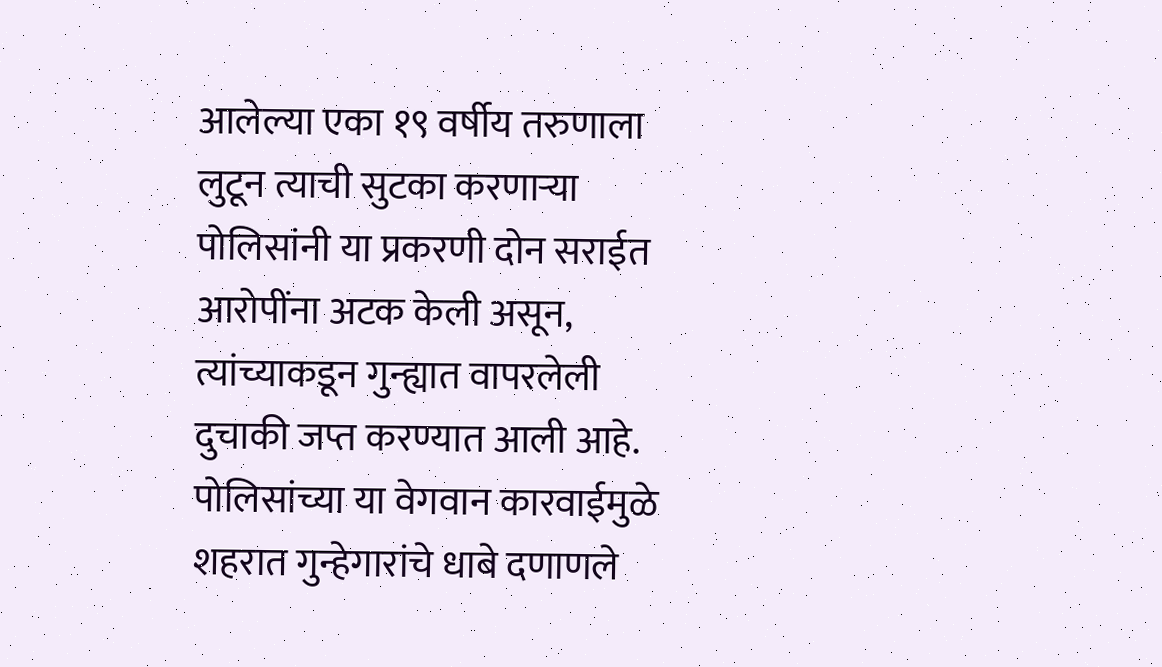आलेल्या एका १९ वर्षीय तरुणाला लुटून त्याची सुटका करणाऱ्या पोलिसांनी या प्रकरणी दोन सराईत आरोपींना अटक केली असून, त्यांच्याकडून गुन्ह्यात वापरलेली दुचाकी जप्त करण्यात आली आहे. पोलिसांच्या या वेगवान कारवाईमुळे शहरात गुन्हेगारांचे धाबे दणाणले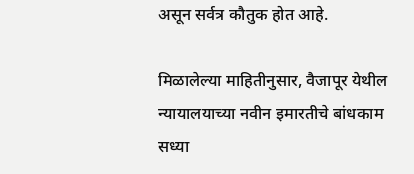असून सर्वत्र कौतुक होत आहे.

मिळालेल्या माहितीनुसार, वैजापूर येथील न्यायालयाच्या नवीन इमारतीचे बांधकाम सध्या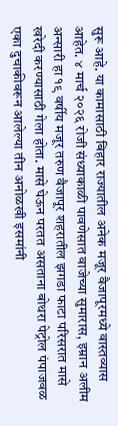सुरू आहे. या कामासाठी बिहार राज्यातील अनेक मजूर वैजापूरमध्ये वास्तव्यास आहेत. ४ मार्च २०२६ रोजी संध्याकाळी पावणेसात वाजेच्या सुमारास, इम्रान अलीम अन्सारी हा १९ वर्षीय मजूर तरुण वैजापूर शहरातील झगडा फाटा परिसरात मासे खरेदी करण्यासाठी गेला होता. मासे घेऊन परतत असताना बोथरा पेट्रोल पंपाजवळ एका दुचाकीवरून आलेल्या तीन अनोळखी इसमांनी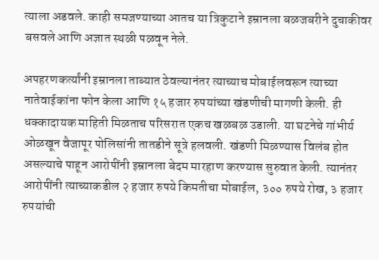त्याला अडवले. काही समजण्याच्या आतच या त्रिकुटाने इम्रानला बळजबरीने दुचाकीवर बसवले आणि अज्ञात स्थळी पळवून नेले.

अपहरणकर्त्यांनी इम्रानला ताब्यात ठेवल्यानंतर त्याच्याच मोबाईलवरून त्याच्या नातेवाईकांना फोन केला आणि १५ हजार रुपयांच्या खंडणीची मागणी केली. ही धक्कादायक माहिती मिळताच परिसरात एकच खळबळ उडाली. या घटनेचे गांभीर्य ओळखून वैजापूर पोलिसांनी तातडीने सूत्रे हलवली. खंडणी मिळण्यास विलंब होत असल्याचे पाहून आरोपींनी इम्रानला बेदम मारहाण करण्यास सुरुवात केली. त्यानंतर आरोपींनी त्याच्याकडील २ हजार रुपये किमतीचा मोबाईल, ३०० रुपये रोख, ३ हजार रुपयांची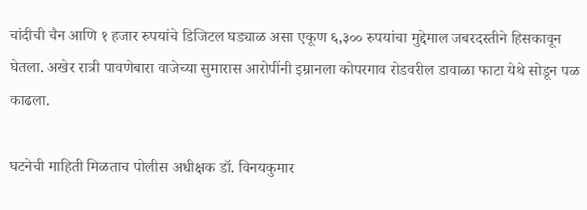चांदीची चैन आणि १ हजार रुपयांचे डिजिटल घड्याळ असा एकूण ६,३०० रुपयांचा मुद्देमाल जबरदस्तीने हिसकावून घेतला. अखेर रात्री पावणेबारा वाजेच्या सुमारास आरोपींनी इम्रानला कोपरगाव रोडवरील डावाळा फाटा येथे सोडून पळ काढला.

घटनेची माहिती मिळताच पोलीस अधीक्षक डॉ. विनयकुमार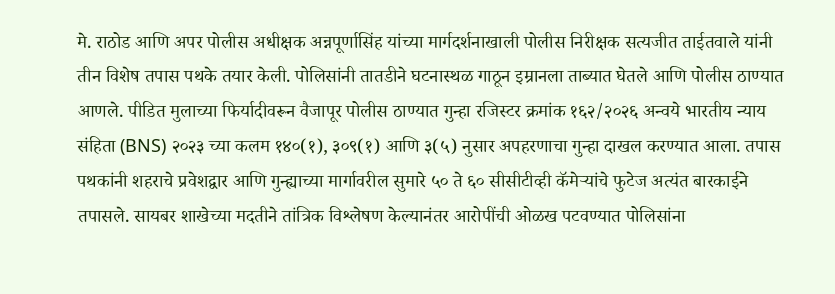मे. राठोड आणि अपर पोलीस अधीक्षक अन्नपूर्णासिंह यांच्या मार्गदर्शनाखाली पोलीस निरीक्षक सत्यजीत ताईतवाले यांनी तीन विशेष तपास पथके तयार केली. पोलिसांनी तातडीने घटनास्थळ गाठून इम्रानला ताब्यात घेतले आणि पोलीस ठाण्यात आणले. पीडित मुलाच्या फिर्यादीवरून वैजापूर पोलीस ठाण्यात गुन्हा रजिस्टर क्रमांक १६२/२०२६ अन्वये भारतीय न्याय संहिता (BNS) २०२३ च्या कलम १४०(१), ३०९(१) आणि ३(५) नुसार अपहरणाचा गुन्हा दाखल करण्यात आला. तपास पथकांनी शहराचे प्रवेशद्वार आणि गुन्ह्याच्या मार्गावरील सुमारे ५० ते ६० सीसीटीव्ही कॅमेऱ्यांचे फुटेज अत्यंत बारकाईने तपासले. सायबर शाखेच्या मदतीने तांत्रिक विश्लेषण केल्यानंतर आरोपींची ओळख पटवण्यात पोलिसांना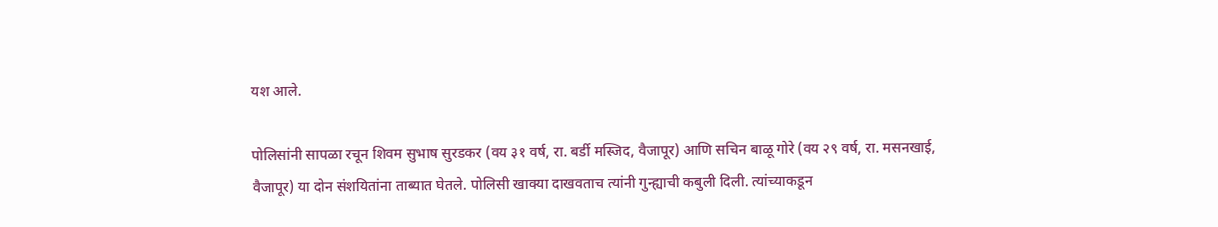यश आले.

पोलिसांनी सापळा रचून शिवम सुभाष सुरडकर (वय ३१ वर्ष, रा. बर्डी मस्जिद, वैजापूर) आणि सचिन बाळू गोरे (वय २९ वर्ष, रा. मसनखाई, वैजापूर) या दोन संशयितांना ताब्यात घेतले. पोलिसी खाक्या दाखवताच त्यांनी गुन्ह्याची कबुली दिली. त्यांच्याकडून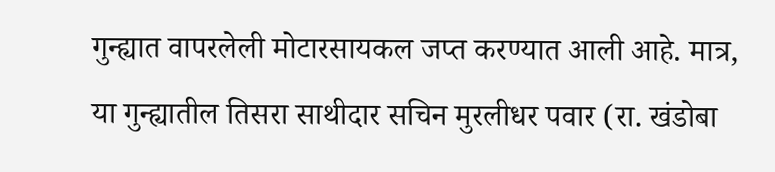गुन्ह्यात वापरलेली मोटारसायकल जप्त करण्यात आली आहे. मात्र, या गुन्ह्यातील तिसरा साथीदार सचिन मुरलीधर पवार (रा. खंडोबा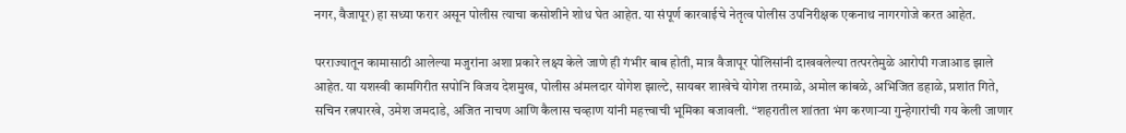नगर, वैजापूर) हा सध्या फरार असून पोलीस त्याचा कसोशीने शोध घेत आहेत. या संपूर्ण कारवाईचे नेतृत्व पोलीस उपनिरीक्षक एकनाथ नागरगोजे करत आहेत.

परराज्यातून कामासाठी आलेल्या मजुरांना अशा प्रकारे लक्ष्य केले जाणे ही गंभीर बाब होती, मात्र वैजापूर पोलिसांनी दाखवलेल्या तत्परतेमुळे आरोपी गजाआड झाले आहेत. या यशस्वी कामगिरीत सपोनि विजय देशमुख, पोलीस अंमलदार योगेश झाल्टे, सायबर शाखेचे योगेश तरमाळे, अमोल कांबळे, अभिजित डहाळे, प्रशांत गिते, सचिन रत्नपारखे, उमेश जमदाडे, अजित नाचण आणि कैलास चव्हाण यांनी महत्त्वाची भूमिका बजावली. “शहरातील शांतता भंग करणाऱ्या गुन्हेगारांची गय केली जाणार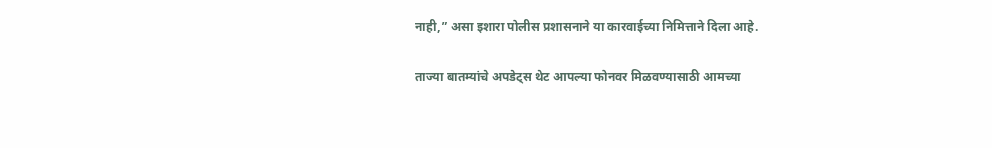नाही,” असा इशारा पोलीस प्रशासनाने या कारवाईच्या निमित्ताने दिला आहे.

ताज्या बातम्यांचे अपडेट्स थेट आपल्या फोनवर मिळवण्यासाठी आमच्या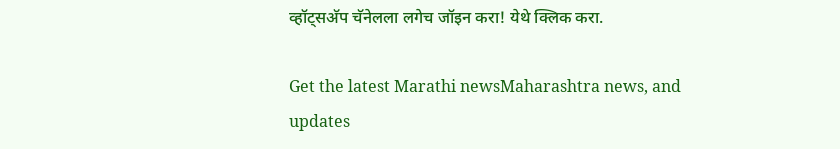व्हॉट्सअ‍ॅप चॅनेलला लगेच जॉइन करा! येथे क्लिक करा.

Get the latest Marathi newsMaharashtra news, and updates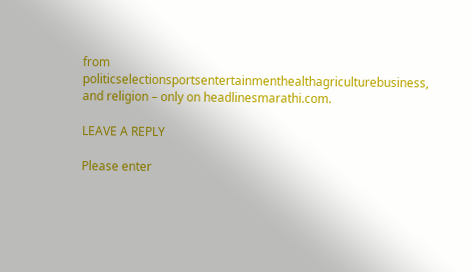from politicselectionsportsentertainmenthealthagriculturebusiness, and religion – only on headlinesmarathi.com.

LEAVE A REPLY

Please enter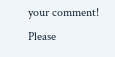your comment!
Please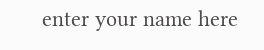enter your name here